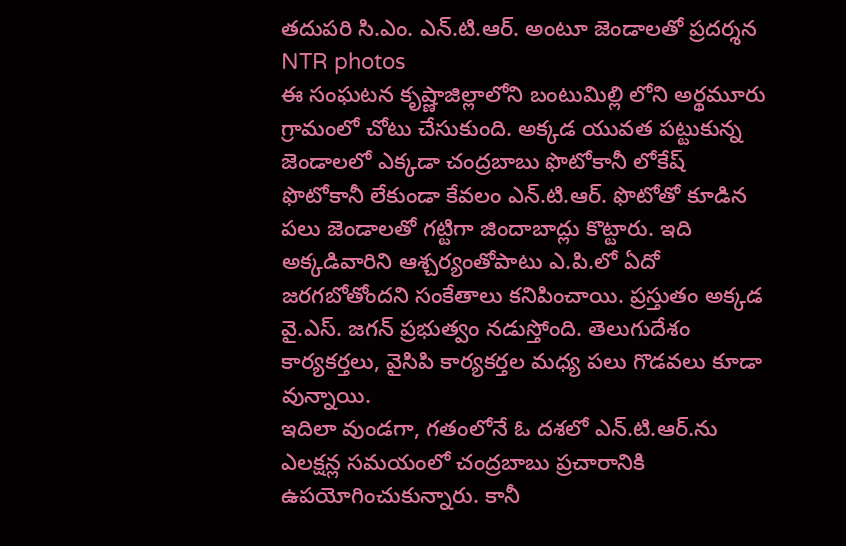తదుపరి సి.ఎం. ఎన్.టి.ఆర్. అంటూ జెండాలతో ప్రదర్శన
NTR photos
ఈ సంఘటన కృష్ణాజిల్లాలోని బంటుమిల్లి లోని అర్థమూరు గ్రామంలో చోటు చేసుకుంది. అక్కడ యువత పట్టుకున్న జెండాలలో ఎక్కడా చంద్రబాబు ఫొటోకానీ లోకేష్ ఫొటోకానీ లేకుండా కేవలం ఎన్.టి.ఆర్. ఫొటోతో కూడిన పలు జెండాలతో గట్టిగా జిందాబాద్లు కొట్టారు. ఇది అక్కడివారిని ఆశ్చర్యంతోపాటు ఎ.పి.లో ఏదో జరగబోతోందని సంకేతాలు కనిపించాయి. ప్రస్తుతం అక్కడ వై.ఎస్. జగన్ ప్రభుత్వం నడుస్తోంది. తెలుగుదేశం కార్యకర్తలు, వైసిపి కార్యకర్తల మధ్య పలు గొడవలు కూడా వున్నాయి.
ఇదిలా వుండగా, గతంలోనే ఓ దశలో ఎన్.టి.ఆర్.ను ఎలక్షన్ల సమయంలో చంద్రబాబు ప్రచారానికి ఉపయోగించుకున్నారు. కానీ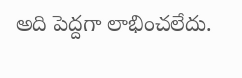అది పెద్దగా లాభించలేదు.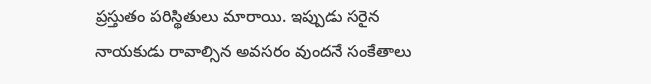ప్రస్తుతం పరిస్థితులు మారాయి. ఇప్పుడు సరైన నాయకుడు రావాల్సిన అవసరం వుందనే సంకేతాలు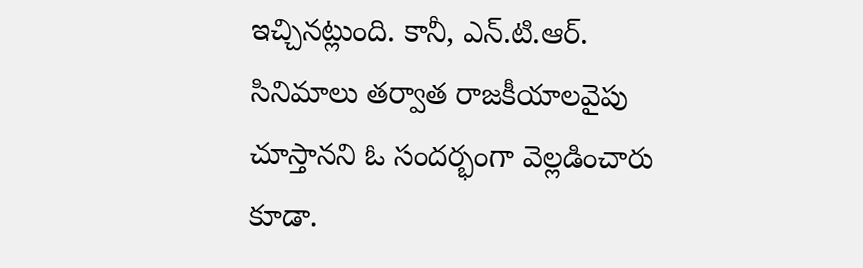ఇచ్చినట్లుంది. కానీ, ఎన్.టి.ఆర్. సినిమాలు తర్వాత రాజకీయాలవైపు చూస్తానని ఓ సందర్భంగా వెల్లడించారు కూడా.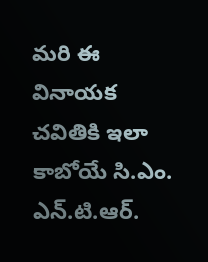మరి ఈ వినాయక చవితికి ఇలా కాబోయే సి.ఎం. ఎన్.టి.ఆర్.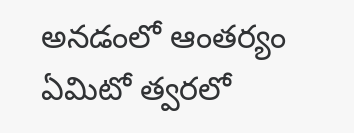అనడంలో ఆంతర్యం ఏమిటో త్వరలో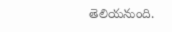తెలియనుంది.